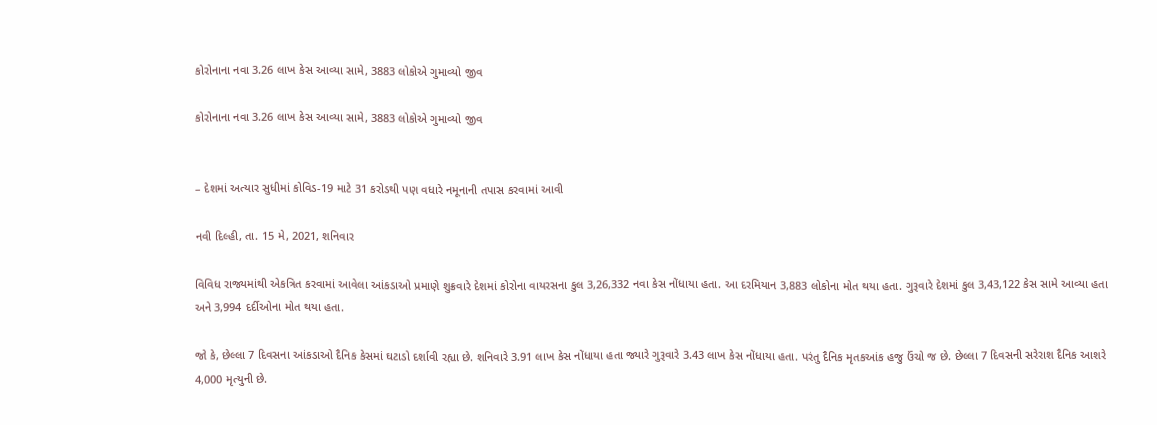કોરોનાના નવા 3.26 લાખ કેસ આવ્યા સામે, 3883 લોકોએ ગુમાવ્યો જીવ

કોરોનાના નવા 3.26 લાખ કેસ આવ્યા સામે, 3883 લોકોએ ગુમાવ્યો જીવ


– દેશમાં અત્યાર સુધીમાં કોવિડ-19 માટે 31 કરોડથી પણ વધારે નમૂનાની તપાસ કરવામાં આવી

નવી દિલ્હી, તા. 15 મે, 2021, શનિવાર

વિવિધ રાજ્યમાંથી એકત્રિત કરવામાં આવેલા આંકડાઓ પ્રમાણે શુક્રવારે દેશમાં કોરોના વાયરસના કુલ 3,26,332 નવા કેસ નોંધાયા હતા. આ દરમિયાન 3,883 લોકોના મોત થયા હતા. ગુરૂવારે દેશમાં કુલ 3,43,122 કેસ સામે આવ્યા હતા અને 3,994 દર્દીઓના મોત થયા હતા.

જો કે, છેલ્લા 7 દિવસના આંકડાઓ દૈનિક કેસમાં ઘટાડો દર્શાવી રહ્યા છે. શનિવારે 3.91 લાખ કેસ નોંધાયા હતા જ્યારે ગુરૂવારે 3.43 લાખ કેસ નોંધાયા હતા. પરંતુ દૈનિક મૃતકઆંક હજુ ઉંચો જ છે. છેલ્લા 7 દિવસની સરેરાશ દૈનિક આશરે 4,000 મૃત્યુની છે.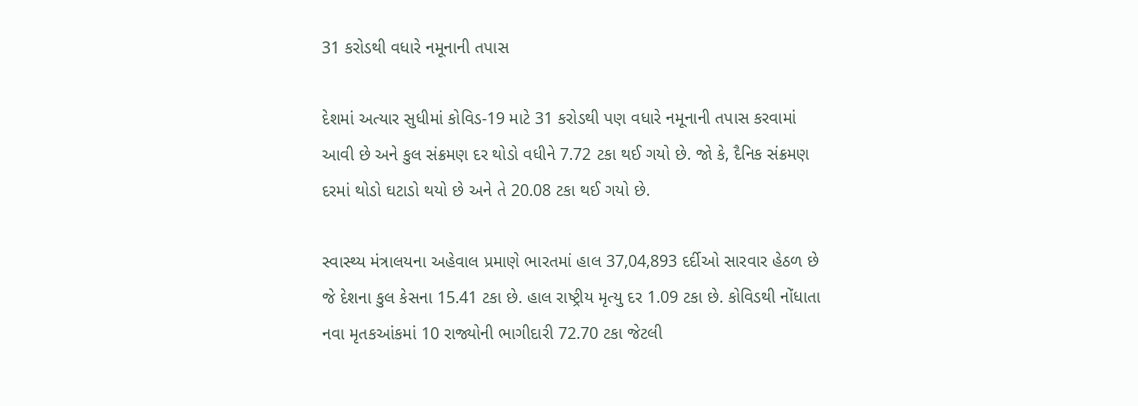31 કરોડથી વધારે નમૂનાની તપાસ

દેશમાં અત્યાર સુધીમાં કોવિડ-19 માટે 31 કરોડથી પણ વધારે નમૂનાની તપાસ કરવામાં આવી છે અને કુલ સંક્રમણ દર થોડો વધીને 7.72 ટકા થઈ ગયો છે. જો કે, દૈનિક સંક્રમણ દરમાં થોડો ઘટાડો થયો છે અને તે 20.08 ટકા થઈ ગયો છે.

સ્વાસ્થ્ય મંત્રાલયના અહેવાલ પ્રમાણે ભારતમાં હાલ 37,04,893 દર્દીઓ સારવાર હેઠળ છે જે દેશના કુલ કેસના 15.41 ટકા છે. હાલ રાષ્ટ્રીય મૃત્યુ દર 1.09 ટકા છે. કોવિડથી નોંધાતા નવા મૃતકઆંકમાં 10 રાજ્યોની ભાગીદારી 72.70 ટકા જેટલી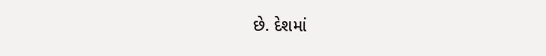છે. દેશમાં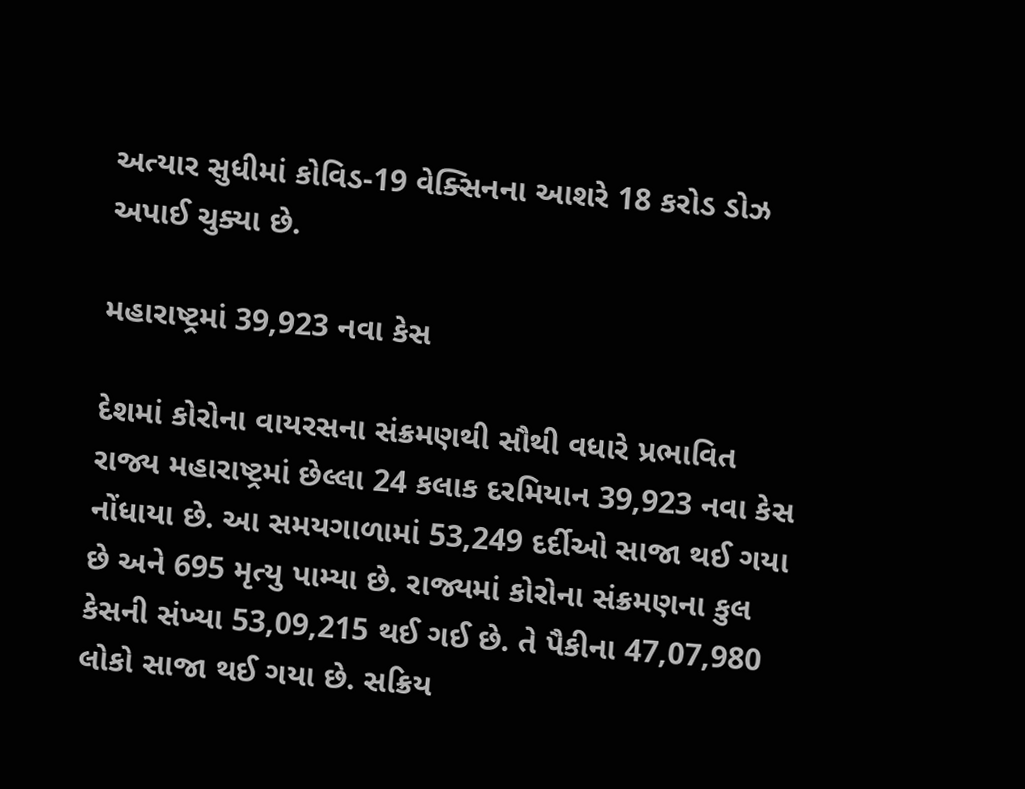અત્યાર સુધીમાં કોવિડ-19 વેક્સિનના આશરે 18 કરોડ ડોઝ અપાઈ ચુક્યા છે.

મહારાષ્ટ્રમાં 39,923 નવા કેસ

દેશમાં કોરોના વાયરસના સંક્રમણથી સૌથી વધારે પ્રભાવિત રાજ્ય મહારાષ્ટ્રમાં છેલ્લા 24 કલાક દરમિયાન 39,923 નવા કેસ નોંધાયા છે. આ સમયગાળામાં 53,249 દર્દીઓ સાજા થઈ ગયા છે અને 695 મૃત્યુ પામ્યા છે. રાજ્યમાં કોરોના સંક્રમણના કુલ કેસની સંખ્યા 53,09,215 થઈ ગઈ છે. તે પૈકીના 47,07,980 લોકો સાજા થઈ ગયા છે. સક્રિય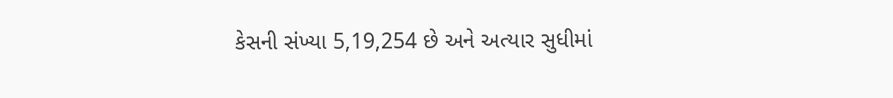કેસની સંખ્યા 5,19,254 છે અને અત્યાર સુધીમાં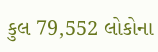કુલ 79,552 લોકોના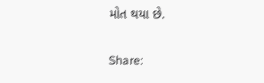મોત થયા છે.

Share: